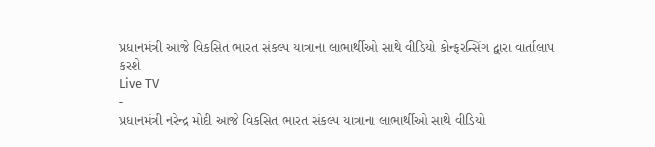પ્રધાનમંત્રી આજે વિકસિત ભારત સંકલ્પ યાત્રાના લાભાર્થીઓ સાથે વીડિયો કોન્ફરન્સિંગ દ્વારા વાર્તાલાપ કરશે
Live TV
-
પ્રધાનમંત્રી નરેન્દ્ર મોદી આજે વિકસિત ભારત સંકલ્પ યાત્રાના લાભાર્થીઓ સાથે વીડિયો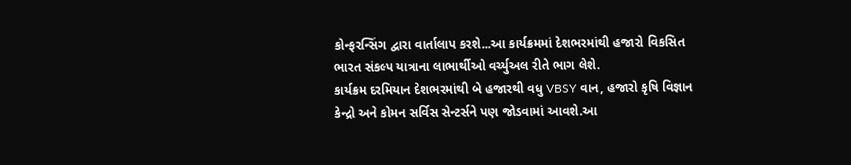કોન્ફરન્સિંગ દ્વારા વાર્તાલાપ કરશે...આ કાર્યક્રમમાં દેશભરમાંથી હજારો વિકસિત ભારત સંકલ્પ યાત્રાના લાભાર્થીઓ વર્ચ્યુઅલ રીતે ભાગ લેશે.
કાર્યક્રમ દરમિયાન દેશભરમાંથી બે હજારથી વધુ VBSY વાન, હજારો કૃષિ વિજ્ઞાન કેન્દ્રો અને કોમન સર્વિસ સેન્ટર્સને પણ જોડવામાં આવશે.આ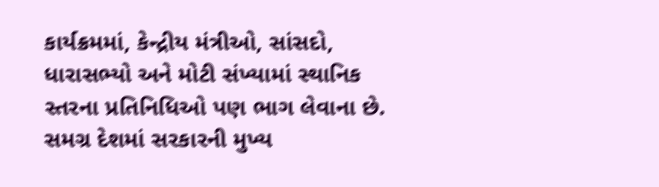કાર્યક્રમમાં, કેન્દ્રીય મંત્રીઓ, સાંસદો, ધારાસભ્યો અને મોટી સંખ્યામાં સ્થાનિક સ્તરના પ્રતિનિધિઓ પણ ભાગ લેવાના છે.
સમગ્ર દેશમાં સરકારની મુખ્ય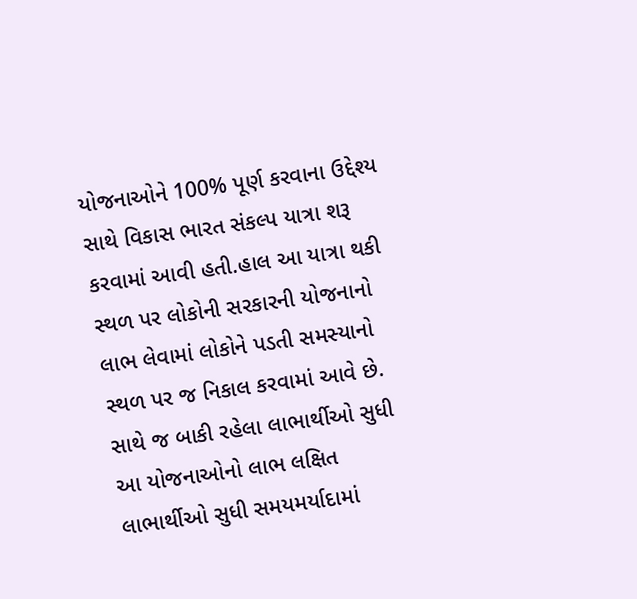યોજનાઓને 100% પૂર્ણ કરવાના ઉદ્દેશ્ય સાથે વિકાસ ભારત સંકલ્પ યાત્રા શરૂ કરવામાં આવી હતી.હાલ આ યાત્રા થકી સ્થળ પર લોકોની સરકારની યોજનાનો લાભ લેવામાં લોકોને પડતી સમસ્યાનો સ્થળ પર જ નિકાલ કરવામાં આવે છે. સાથે જ બાકી રહેલા લાભાર્થીઓ સુધી આ યોજનાઓનો લાભ લક્ષિત લાભાર્થીઓ સુધી સમયમર્યાદામાં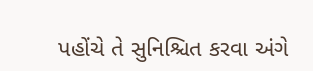પહોંચે તે સુનિશ્ચિત કરવા અંગે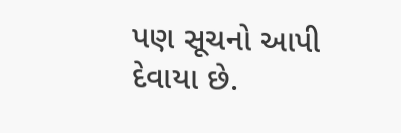પણ સૂચનો આપી દેવાયા છે.